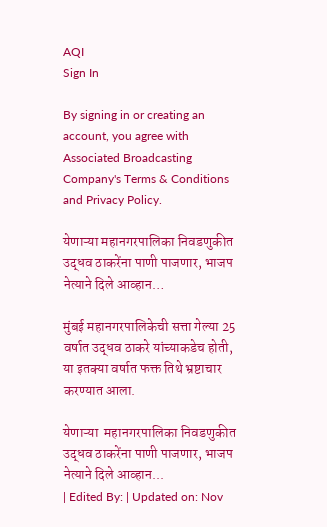AQI
Sign In

By signing in or creating an account, you agree with Associated Broadcasting Company's Terms & Conditions and Privacy Policy.

येणाऱ्या महानगरपालिका निवडणुकीत उद्धव ठाकरेंना पाणी पाजणार, भाजप नेत्याने दिले आव्हान…

मुंबई महानगरपालिकेची सत्ता गेल्या 25 वर्षात उद्धव ठाकरे यांच्याकडेच होती, या इतक्या वर्षात फक्त तिथे भ्रष्टाचार करण्यात आला.

येणाऱ्या  महानगरपालिका निवडणुकीत उद्धव ठाकरेंना पाणी पाजणार, भाजप नेत्याने दिले आव्हान...
| Edited By: | Updated on: Nov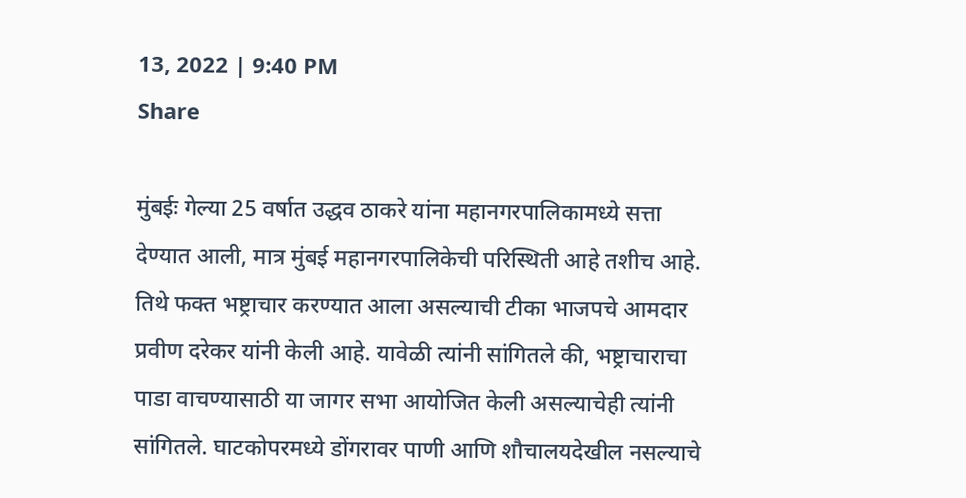13, 2022 | 9:40 PM
Share

मुंबईः गेल्या 25 वर्षात उद्धव ठाकरे यांना महानगरपालिकामध्ये सत्ता देण्यात आली, मात्र मुंबई महानगरपालिकेची परिस्थिती आहे तशीच आहे. तिथे फक्त भष्ट्राचार करण्यात आला असल्याची टीका भाजपचे आमदार प्रवीण दरेकर यांनी केली आहे. यावेळी त्यांनी सांगितले की, भष्ट्राचाराचा पाडा वाचण्यासाठी या जागर सभा आयोजित केली असल्याचेही त्यांनी सांगितले. घाटकोपरमध्ये डोंगरावर पाणी आणि शौचालयदेखील नसल्याचे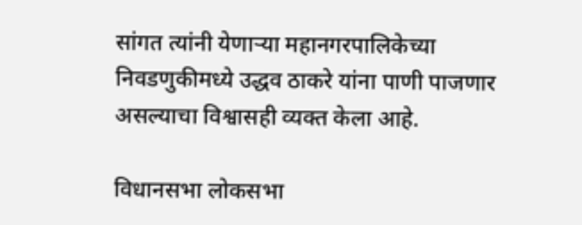सांगत त्यांनी येणाऱ्या महानगरपालिकेच्या निवडणुकीमध्ये उद्धव ठाकरे यांना पाणी पाजणार असल्याचा विश्वासही व्यक्त केला आहे.

विधानसभा लोकसभा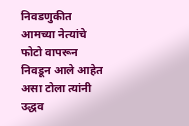निवडणुकीत आमच्या नेत्यांचे फोटो वापरून निवडून आले आहेत असा टोला त्यांनी उद्धव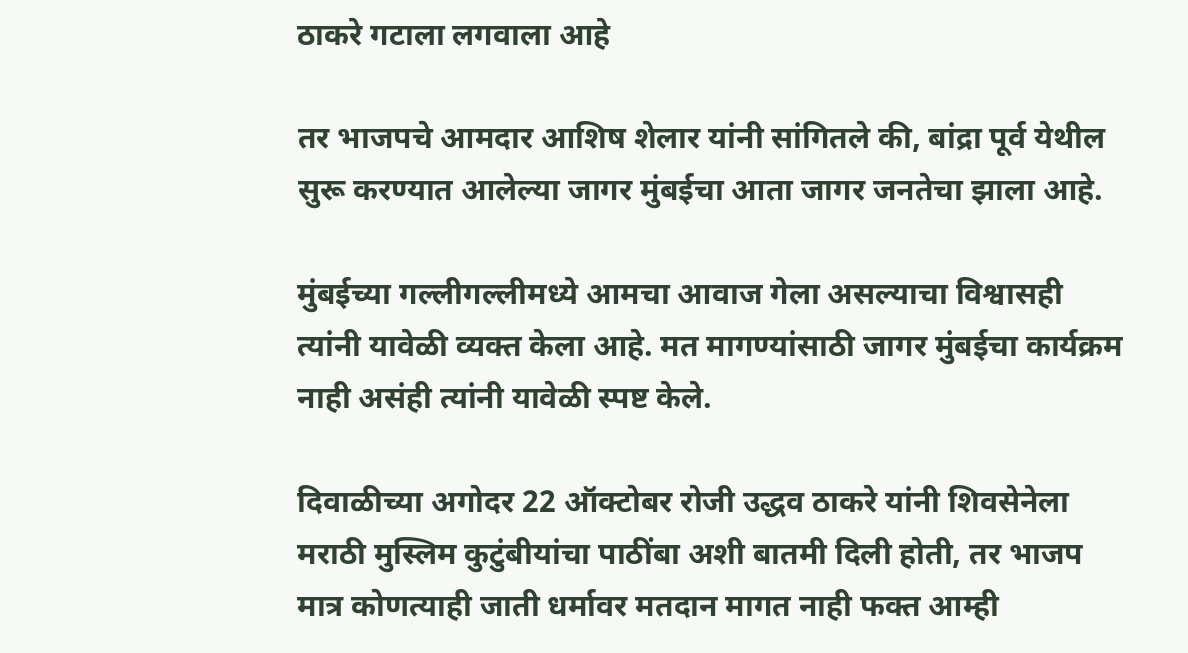ठाकरे गटाला लगवाला आहे

तर भाजपचे आमदार आशिष शेलार यांनी सांगितले की, बांद्रा पूर्व येथील सुरू करण्यात आलेल्या जागर मुंबईचा आता जागर जनतेचा झाला आहे.

मुंबईच्या गल्लीगल्लीमध्ये आमचा आवाज गेला असल्याचा विश्वासही त्यांनी यावेळी व्यक्त केला आहे. मत मागण्यांसाठी जागर मुंबईचा कार्यक्रम नाही असंही त्यांनी यावेळी स्पष्ट केले.

दिवाळीच्या अगोदर 22 ऑक्टोबर रोजी उद्धव ठाकरे यांनी शिवसेनेला मराठी मुस्लिम कुटुंबीयांचा पाठींबा अशी बातमी दिली होती, तर भाजप मात्र कोणत्याही जाती धर्मावर मतदान मागत नाही फक्त आम्ही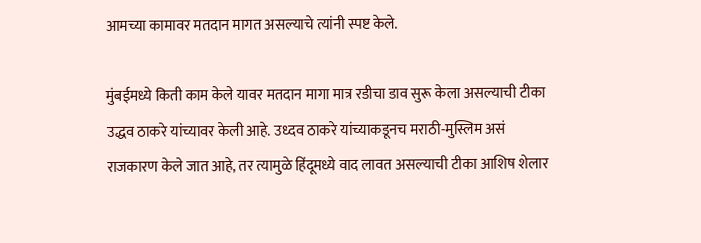आमच्या कामावर मतदान मागत असल्याचे त्यांनी स्पष्ट केले.

मुंबईमध्ये किती काम केले यावर मतदान मागा मात्र रडीचा डाव सुरू केला असल्याची टीका उद्धव ठाकरे यांच्यावर केली आहे. उध्दव ठाकरे यांच्याकडूनच मराठी-मुस्लिम असं राजकारण केले जात आहे, तर त्यामुळे हिंदूमध्ये वाद लावत असल्याची टीका आशिष शेलार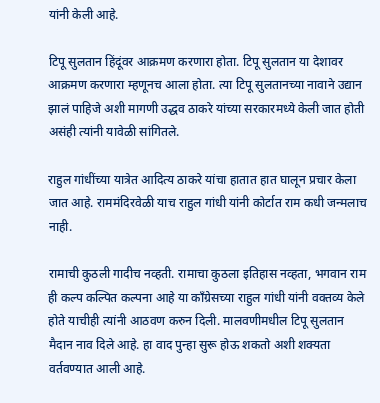यांनी केली आहे.

टिपू सुलतान हिंदूंवर आक्रमण करणारा होता. टिपू सुलतान या देशावर आक्रमण करणारा म्हणूनच आला होता. त्या टिपू सुलतानच्या नावाने उद्यान झालं पाहिजे अशी मागणी उद्धव ठाकरे यांच्या सरकारमध्ये केली जात होती असंही त्यांनी यावेळी सांगितले.

राहुल गांधींच्या यात्रेत आदित्य ठाकरे यांचा हातात हात घालून प्रचार केला जात आहे. राममंदिरवेळी याच राहुल गांधी यांनी कोर्टात राम कधी जन्मलाच नाही.

रामाची कुठली गादीच नव्हती. रामाचा कुठला इतिहास नव्हता, भगवान राम ही कल्प कल्पित कल्पना आहे या काँग्रेसच्या राहुल गांधी यांनी वक्तव्य केले होते याचीही त्यांनी आठवण करुन दिली. मालवणीमधील टिपू सुलतान मैदान नाव दिले आहे. हा वाद पुन्हा सुरू होऊ शकतो अशी शक्यता वर्तवण्यात आली आहे.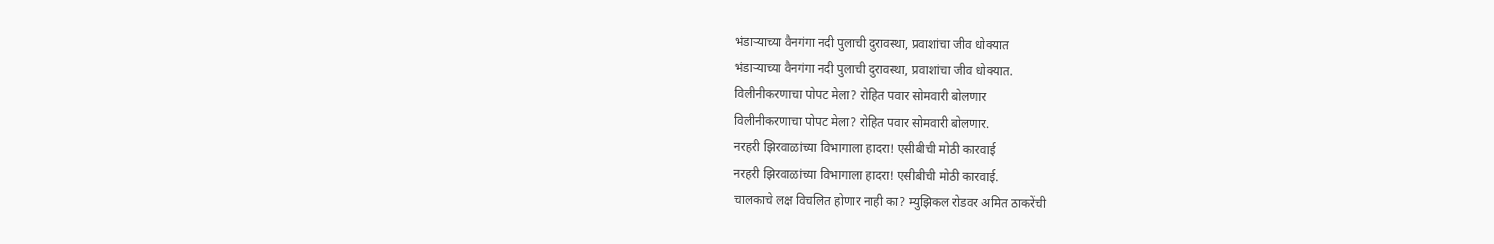भंडाऱ्याच्या वैनगंगा नदी पुलाची दुरावस्था, प्रवाशांचा जीव धोक्यात
भंडाऱ्याच्या वैनगंगा नदी पुलाची दुरावस्था, प्रवाशांचा जीव धोक्यात.
विलीनीकरणाचा पोपट मेला? रोहित पवार सोमवारी बोलणार
विलीनीकरणाचा पोपट मेला? रोहित पवार सोमवारी बोलणार.
नरहरी झिरवाळांच्या विभागाला हादरा! एसीबीची मोठी कारवाई
नरहरी झिरवाळांच्या विभागाला हादरा! एसीबीची मोठी कारवाई.
चालकाचे लक्ष विचलित होणार नाही का? म्युझिकल रोडवर अमित ठाकरेंची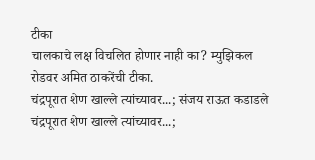टीका
चालकाचे लक्ष विचलित होणार नाही का? म्युझिकल रोडवर अमित ठाकरेंची टीका.
चंद्रपूरात शेण खाल्ले त्यांच्यावर...; संजय राऊत कडाडले
चंद्रपूरात शेण खाल्ले त्यांच्यावर...;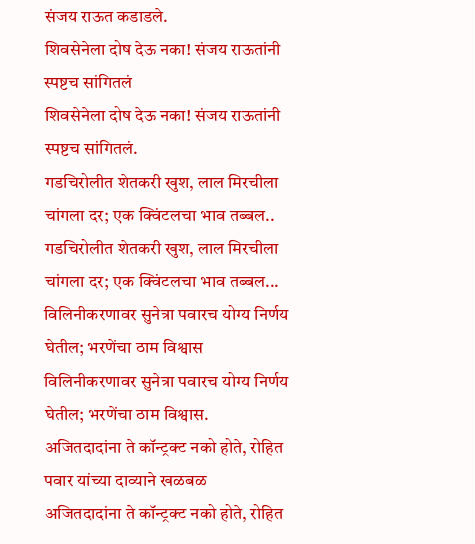संजय राऊत कडाडले.
शिवसेनेला दोष देऊ नका! संजय राऊतांनी स्पष्टच सांगितलं
शिवसेनेला दोष देऊ नका! संजय राऊतांनी स्पष्टच सांगितलं.
गडचिरोलीत शेतकरी खुश, लाल मिरचीला चांगला दर; एक क्विंटलचा भाव तब्बल..
गडचिरोलीत शेतकरी खुश, लाल मिरचीला चांगला दर; एक क्विंटलचा भाव तब्बल...
विलिनीकरणावर सुनेत्रा पवारच योग्य निर्णय घेतील; भरणेंचा ठाम विश्वास
विलिनीकरणावर सुनेत्रा पवारच योग्य निर्णय घेतील; भरणेंचा ठाम विश्वास.
अजितदादांना ते कॉन्ट्रक्ट नको होते, रोहित पवार यांच्या दाव्याने खळबळ
अजितदादांना ते कॉन्ट्रक्ट नको होते, रोहित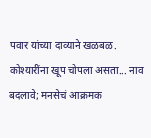पवार यांच्या दाव्याने खळबळ.
कोश्यारींना खूप चोपला असता... नाव बदलावे; मनसेचं आक्रमक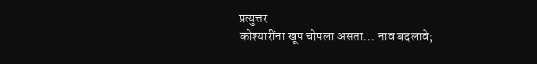प्रत्युत्तर
कोश्यारींना खूप चोपला असता... नाव बदलावे;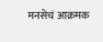मनसेचं आक्रमक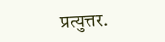प्रत्युत्तर.